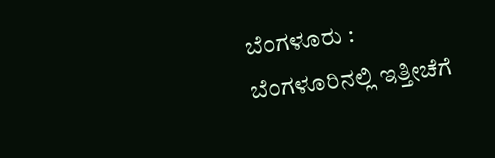ಬೆಂಗಳೂರು : ಬೆಂಗಳೂರಿನಲ್ಲಿ ಇತ್ತೀಚೆಗೆ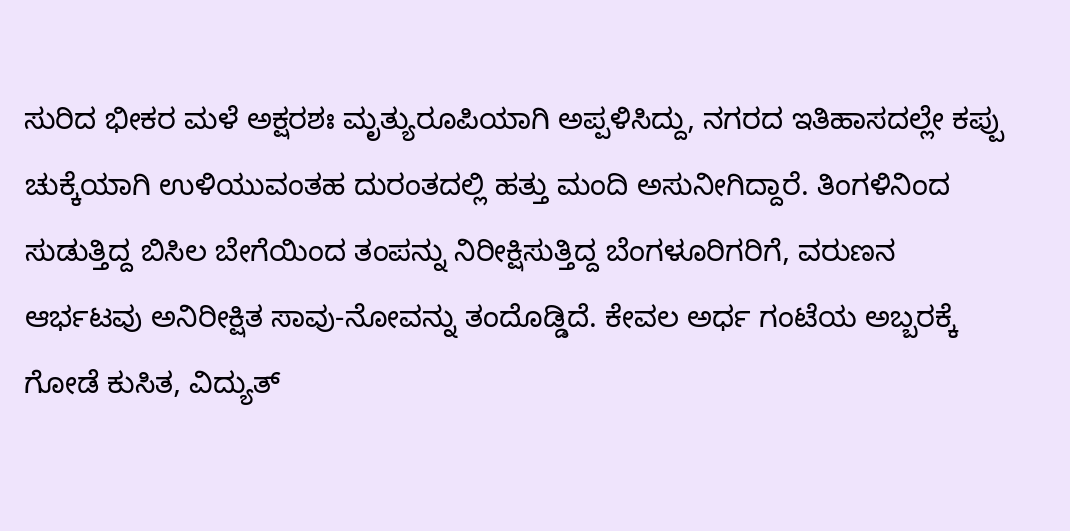ಸುರಿದ ಭೀಕರ ಮಳೆ ಅಕ್ಷರಶಃ ಮೃತ್ಯುರೂಪಿಯಾಗಿ ಅಪ್ಪಳಿಸಿದ್ದು, ನಗರದ ಇತಿಹಾಸದಲ್ಲೇ ಕಪ್ಪು ಚುಕ್ಕೆಯಾಗಿ ಉಳಿಯುವಂತಹ ದುರಂತದಲ್ಲಿ ಹತ್ತು ಮಂದಿ ಅಸುನೀಗಿದ್ದಾರೆ. ತಿಂಗಳಿನಿಂದ ಸುಡುತ್ತಿದ್ದ ಬಿಸಿಲ ಬೇಗೆಯಿಂದ ತಂಪನ್ನು ನಿರೀಕ್ಷಿಸುತ್ತಿದ್ದ ಬೆಂಗಳೂರಿಗರಿಗೆ, ವರುಣನ ಆರ್ಭಟವು ಅನಿರೀಕ್ಷಿತ ಸಾವು-ನೋವನ್ನು ತಂದೊಡ್ಡಿದೆ. ಕೇವಲ ಅರ್ಧ ಗಂಟೆಯ ಅಬ್ಬರಕ್ಕೆ ಗೋಡೆ ಕುಸಿತ, ವಿದ್ಯುತ್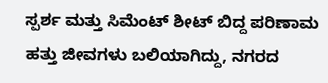ಸ್ಪರ್ಶ ಮತ್ತು ಸಿಮೆಂಟ್ ಶೀಟ್ ಬಿದ್ದ ಪರಿಣಾಮ ಹತ್ತು ಜೀವಗಳು ಬಲಿಯಾಗಿದ್ದು, ನಗರದ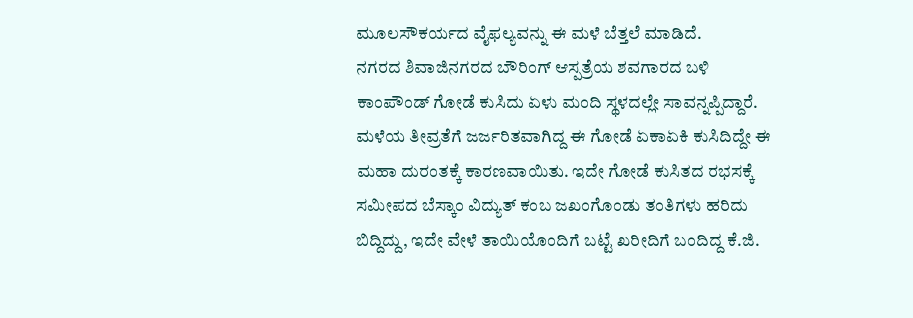ಮೂಲಸೌಕರ್ಯದ ವೈಫಲ್ಯವನ್ನು ಈ ಮಳೆ ಬೆತ್ತಲೆ ಮಾಡಿದೆ.
ನಗರದ ಶಿವಾಜಿನಗರದ ಬೌರಿಂಗ್ ಆಸ್ಪತ್ರೆಯ ಶವಗಾರದ ಬಳಿ ಕಾಂಪೌಂಡ್ ಗೋಡೆ ಕುಸಿದು ಏಳು ಮಂದಿ ಸ್ಥಳದಲ್ಲೇ ಸಾವನ್ನಪ್ಪಿದ್ದಾರೆ. ಮಳೆಯ ತೀವ್ರತೆಗೆ ಜರ್ಜರಿತವಾಗಿದ್ದ ಈ ಗೋಡೆ ಏಕಾಏಕಿ ಕುಸಿದಿದ್ದೇ ಈ ಮಹಾ ದುರಂತಕ್ಕೆ ಕಾರಣವಾಯಿತು. ಇದೇ ಗೋಡೆ ಕುಸಿತದ ರಭಸಕ್ಕೆ ಸಮೀಪದ ಬೆಸ್ಕಾಂ ವಿದ್ಯುತ್ ಕಂಬ ಜಖಂಗೊಂಡು ತಂತಿಗಳು ಹರಿದು ಬಿದ್ದಿದ್ದು, ಇದೇ ವೇಳೆ ತಾಯಿಯೊಂದಿಗೆ ಬಟ್ಟೆ ಖರೀದಿಗೆ ಬಂದಿದ್ದ ಕೆ.ಜಿ.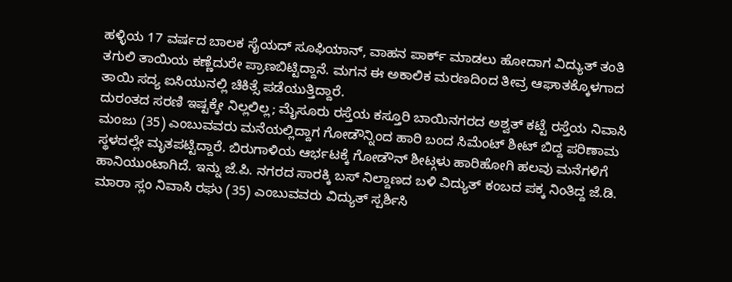ಹಳ್ಳಿಯ 17 ವರ್ಷದ ಬಾಲಕ ಸೈಯದ್ ಸೂಫಿಯಾನ್, ವಾಹನ ಪಾರ್ಕ್ ಮಾಡಲು ಹೋದಾಗ ವಿದ್ಯುತ್ ತಂತಿ ತಗುಲಿ ತಾಯಿಯ ಕಣ್ಣೆದುರೇ ಪ್ರಾಣಬಿಟ್ಟಿದ್ದಾನೆ. ಮಗನ ಈ ಅಕಾಲಿಕ ಮರಣದಿಂದ ತೀವ್ರ ಆಘಾತಕ್ಕೊಳಗಾದ ತಾಯಿ ಸದ್ಯ ಐಸಿಯುನಲ್ಲಿ ಚಿಕಿತ್ಸೆ ಪಡೆಯುತ್ತಿದ್ದಾರೆ.
ದುರಂತದ ಸರಣಿ ಇಷ್ಟಕ್ಕೇ ನಿಲ್ಲಲಿಲ್ಲ; ಮೈಸೂರು ರಸ್ತೆಯ ಕಸ್ತೂರಿ ಬಾಯಿನಗರದ ಅಶ್ವತ್ ಕಟ್ಟೆ ರಸ್ತೆಯ ನಿವಾಸಿ ಮಂಜು (35) ಎಂಬುವವರು ಮನೆಯಲ್ಲಿದ್ದಾಗ ಗೋಡೌನ್ನಿಂದ ಹಾರಿ ಬಂದ ಸಿಮೆಂಟ್ ಶೀಟ್ ಬಿದ್ದ ಪರಿಣಾಮ ಸ್ಥಳದಲ್ಲೇ ಮೃತಪಟ್ಟಿದ್ದಾರೆ. ಬಿರುಗಾಳಿಯ ಆರ್ಭಟಕ್ಕೆ ಗೋಡೌನ್ ಶೀಟ್ಗಳು ಹಾರಿಹೋಗಿ ಹಲವು ಮನೆಗಳಿಗೆ ಹಾನಿಯುಂಟಾಗಿದೆ. ಇನ್ನು ಜೆ.ಪಿ. ನಗರದ ಸಾರಕ್ಕಿ ಬಸ್ ನಿಲ್ದಾಣದ ಬಳಿ ವಿದ್ಯುತ್ ಕಂಬದ ಪಕ್ಕ ನಿಂತಿದ್ದ ಜೆ.ಡಿ. ಮಾರಾ ಸ್ಲಂ ನಿವಾಸಿ ರಘು (35) ಎಂಬುವವರು ವಿದ್ಯುತ್ ಸ್ಪರ್ಶಿಸಿ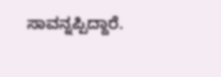ಸಾವನ್ನಪ್ಪಿದ್ದಾರೆ.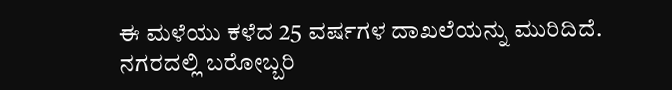ಈ ಮಳೆಯು ಕಳೆದ 25 ವರ್ಷಗಳ ದಾಖಲೆಯನ್ನು ಮುರಿದಿದೆ. ನಗರದಲ್ಲಿ ಬರೋಬ್ಬರಿ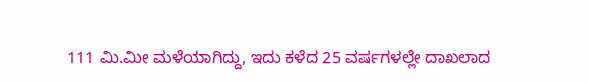111 ಮಿ.ಮೀ ಮಳೆಯಾಗಿದ್ದು, ಇದು ಕಳೆದ 25 ವರ್ಷಗಳಲ್ಲೇ ದಾಖಲಾದ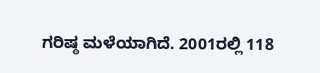ಗರಿಷ್ಠ ಮಳೆಯಾಗಿದೆ. 2001ರಲ್ಲಿ 118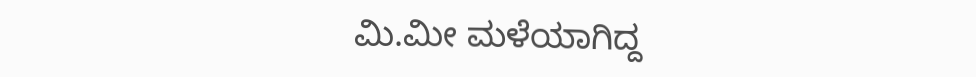ಮಿ.ಮೀ ಮಳೆಯಾಗಿದ್ದ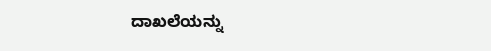ದಾಖಲೆಯನ್ನು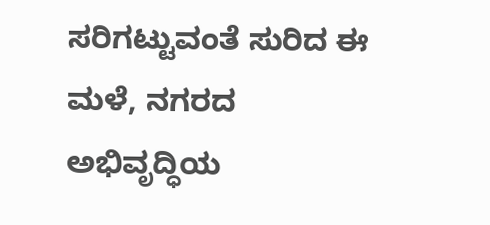ಸರಿಗಟ್ಟುವಂತೆ ಸುರಿದ ಈ ಮಳೆ, ನಗರದ ಅಭಿವೃದ್ಧಿಯ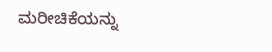ಮರೀಚಿಕೆಯನ್ನು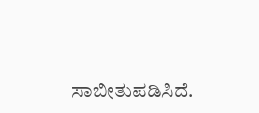ಸಾಬೀತುಪಡಿಸಿದೆ.